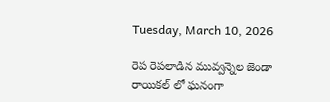Tuesday, March 10, 2026

రెప రెపలాడిన మువ్వన్నెల జెండా రాయికల్ లో ఘనంగా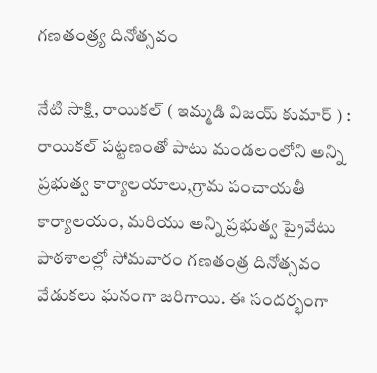గణతంత్ర్య దినోత్సవం

నేటి సాక్షి, రాయికల్ ( ఇమ్మడి విజయ్ కుమార్ ) : రాయికల్ పట్టణంతో పాటు మండలంలోని అన్ని ప్రభుత్వ కార్యాలయాలు,గ్రామ పంచాయతీ కార్యాలయం, మరియు అన్ని ప్రభుత్వ ప్రైవేటు పాఠశాలల్లో సోమవారం గణతంత్ర దినోత్సవం వేడుకలు ఘనంగా జరిగాయి. ఈ సందర్భంగా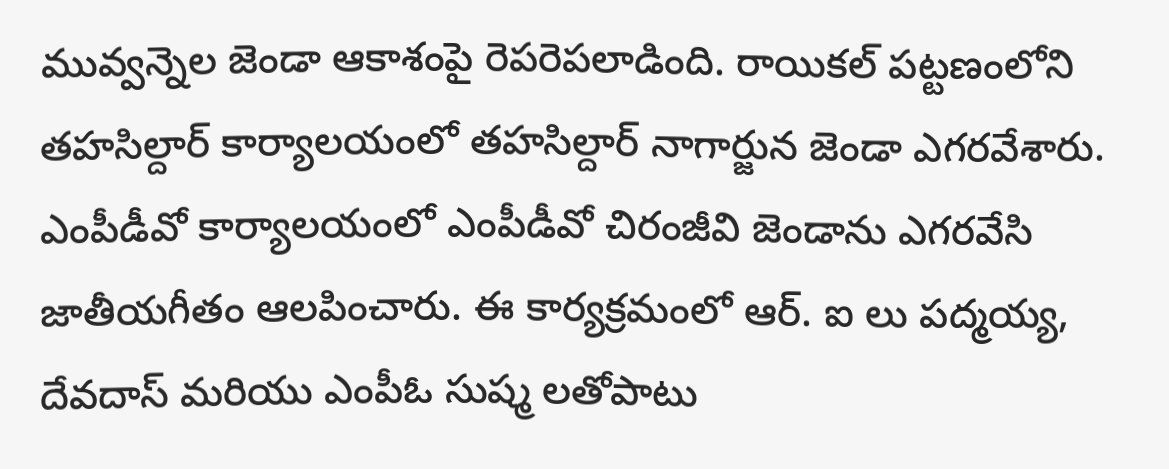మువ్వన్నెల జెండా ఆకాశంపై రెపరెపలాడింది. రాయికల్ పట్టణంలోని తహసిల్దార్ కార్యాలయంలో తహసిల్దార్ నాగార్జున జెండా ఎగరవేశారు. ఎంపీడీవో కార్యాలయంలో ఎంపీడీవో చిరంజీవి జెండాను ఎగరవేసి జాతీయగీతం ఆలపించారు. ఈ కార్యక్రమంలో ఆర్. ఐ లు పద్మయ్య, దేవదాస్ మరియు ఎంపీఓ సుష్మ లతోపాటు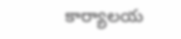కార్యాలయ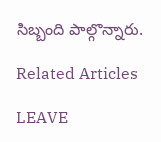సిబ్బంది పాల్గొన్నారు.

Related Articles

LEAVE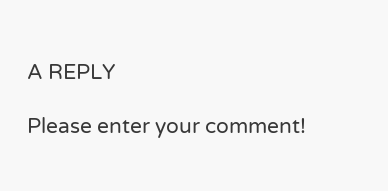A REPLY

Please enter your comment!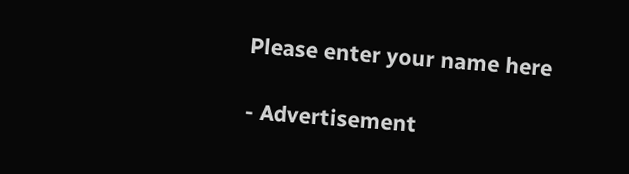Please enter your name here

- Advertisement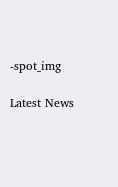-spot_img

Latest News